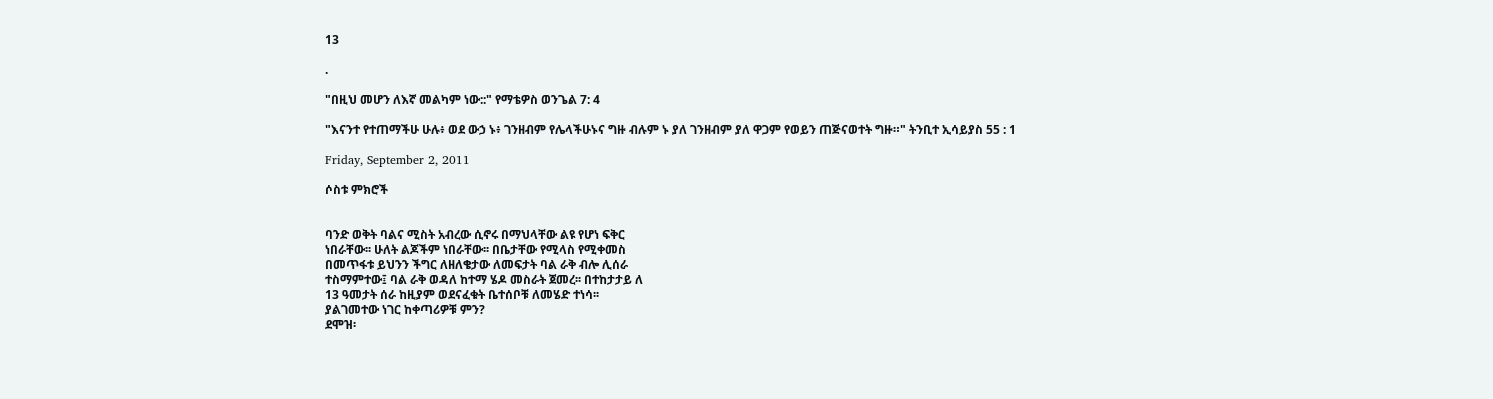13

.

"በዚህ መሆን ለእኛ መልካም ነው::" የማቴዎስ ወንጌል 7: 4

"እናንተ የተጠማችሁ ሁሉ፥ ወደ ውኃ ኑ፥ ገንዘብም የሌላችሁኑና ግዙ ብሉም ኑ ያለ ገንዘብም ያለ ዋጋም የወይን ጠጅናወተት ግዙ።" ትንቢተ ኢሳይያስ 55 : 1

Friday, September 2, 2011

ሶስቱ ምክሮች


ባንድ ወቅት ባልና ሚስት አብረው ሲኖሩ በማህላቸው ልዩ የሆነ ፍቅር
ነበራቸው፡፡ ሁለት ልጆችም ነበራቸው፡፡ በቤታቸው የሚላስ የሚቀመስ
በመጥፋቱ ይህንን ችግር ለዘለቄታው ለመፍታት ባል ራቅ ብሎ ሊሰራ
ተስማምተው፤ ባል ራቅ ወዳለ ከተማ ሄዶ መስራት ጀመረ፡፡ በተከታታይ ለ
13 ዓመታት ሰራ ከዚያም ወደናፈቁት ቤተሰቦቹ ለመሄድ ተነሳ፡፡
ያልገመተው ነገር ከቀጣሪዎቹ ምን?
ደሞዝ፡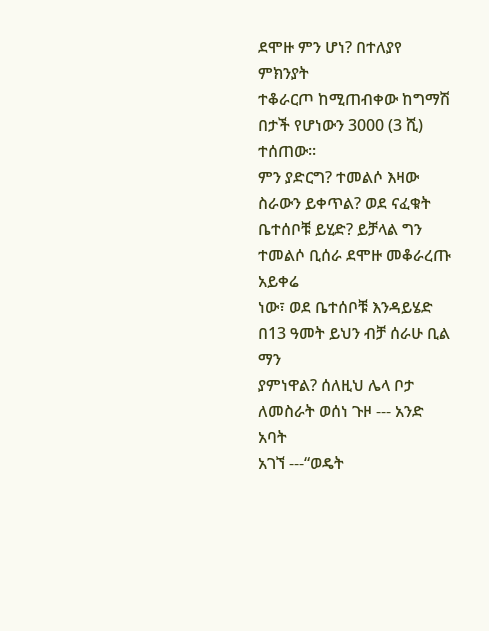ደሞዙ ምን ሆነ? በተለያየ ምክንያት
ተቆራርጦ ከሚጠብቀው ከግማሽ በታች የሆነውን 3000 (3 ሺ) ተሰጠው፡፡
ምን ያድርግ? ተመልሶ እዛው ስራውን ይቀጥል? ወደ ናፈቁት
ቤተሰቦቹ ይሂድ? ይቻላል ግን ተመልሶ ቢሰራ ደሞዙ መቆራረጡ አይቀሬ
ነው፣ ወደ ቤተሰቦቹ እንዳይሄድ በ13 ዓመት ይህን ብቻ ሰራሁ ቢል ማን
ያምነዋል? ሰለዚህ ሌላ ቦታ ለመስራት ወሰነ ጉዞ --- አንድ አባት
አገኘ ---“ወዴት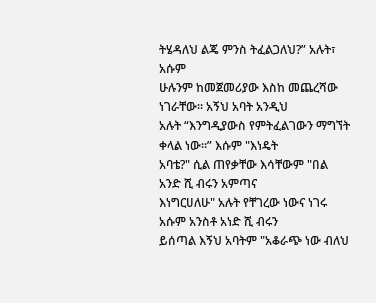ትሄዳለህ ልጄ ምንስ ትፈልጋለህ?” አሉት፣ አሱም
ሁሉንም ከመጀመሪያው እስከ መጨረሻው ነገራቸው፡፡ አኝህ አባት አንዲህ
አሉት “እንግዲያውስ የምትፈልገውን ማግኘት ቀላል ነው፡፡” እሱም "እነዴት
አባቴ?" ሲል ጠየቃቸው እሳቸውም "በል አንድ ሺ ብሩን አምጣና
እነግርሀለሁ" አሉት የቸገረው ነውና ነገሩ አሱም አንስቶ አነድ ሺ ብሩን
ይሰጣል እኝህ አባትም "አቆራጭ ነው ብለህ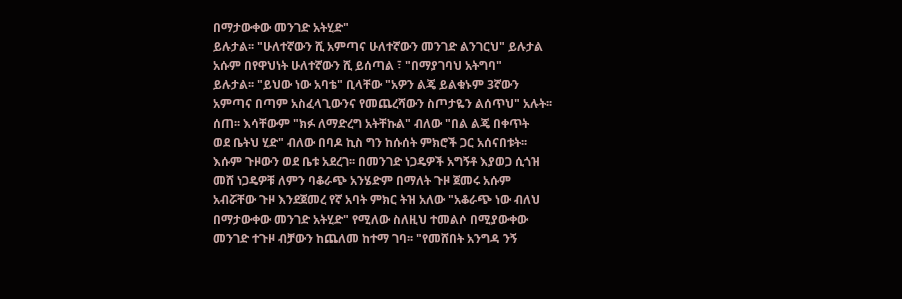በማታውቀው መንገድ አትሂድ"
ይሉታል፡፡ "ሁለተኛውን ሺ አምጣና ሁለተኛውን መንገድ ልንገርህ" ይሉታል
አሱም በየዋህነት ሁለተኛውን ሺ ይሰጣል ፣ "በማያገባህ አትግባ"
ይሉታል፡፡ "ይህው ነው አባቴ" ቢላቸው "አዎን ልጄ ይልቁኑም 3ኛውን
አምጣና በጣም አስፈላጊውንና የመጨረሻውን ስጦታዬን ልሰጥህ" አሉት፡፡
ሰጠ፡፡ እሳቸውም "ክፉ ለማድረግ አትቸኩል" ብለው "በል ልጄ በቀጥት
ወደ ቤትህ ሂድ" ብለው በባዶ ኪስ ግን ከሱሰት ምክሮች ጋር አሰናበቱት፡፡
እሱም ጉዞውን ወደ ቤቱ አደረገ፡፡ በመንገድ ነጋዴዎች አግኝቶ እያወጋ ሲጎዝ
መሸ ነጋዴዎቹ ለምን ባቆራጭ አንሄድም በማለት ጉዞ ጀመሩ አሱም
አብሯቸው ጉዞ እንደጀመረ የኛ አባት ምክር ትዝ አለው "አቆራጭ ነው ብለህ
በማታውቀው መንገድ አትሂድ" የሚለው ስለዚህ ተመልሶ በሚያውቀው
መንገድ ተጉዞ ብቻውን ከጨለመ ከተማ ገባ፡፡ "የመሸበት አንግዳ ንኝ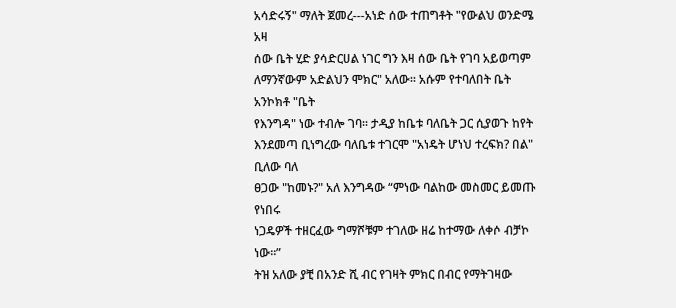አሳድሩኝ" ማለት ጀመረ---አነድ ሰው ተጠግቶት "የውልህ ወንድሜ አዛ
ሰው ቤት ሂድ ያሳድርሀል ነገር ግን እዛ ሰው ቤት የገባ አይወጣም
ለማንኛውም አድልህን ሞክር" አለው፡፡ አሱም የተባለበት ቤት አንኮክቶ "ቤት
የእንግዳ" ነው ተብሎ ገባ፡፡ ታዲያ ከቤቱ ባለቤት ጋር ሲያወጉ ከየት
እንደመጣ ቢነግረው ባለቤቱ ተገርሞ "አነዴት ሆነህ ተረፍክ? በል" ቢለው ባለ
ፀጋው "ከመኑ?" አለ እንግዳው “ምነው ባልከው መስመር ይመጡ የነበሩ
ነጋዴዎች ተዘርፈው ግማሾቹም ተገለው ዘሬ ከተማው ለቀሶ ብቻኮ ነው፡፡”
ትዝ አለው ያቺ በአንድ ሺ ብር የገዛት ምክር በብር የማትገዛው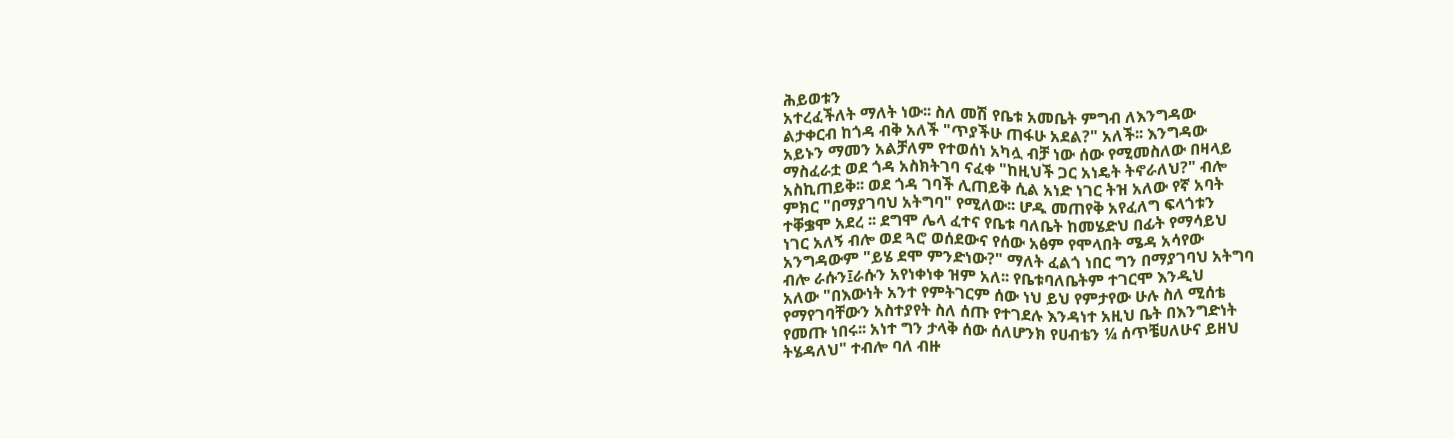ሕይወቱን
አተረፈችለት ማለት ነው፡፡ ስለ መሽ የቤቱ አመቤት ምግብ ለእንግዳው
ልታቀርብ ከጎዳ ብቅ አለች "ጥያችሁ ጠፋሁ አደል?" አለች፡፡ እንግዳው
አይኑን ማመን አልቻለም የተወሰነ አካሏ ብቻ ነው ሰው የሚመስለው በዛላይ
ማስፈራቷ ወደ ጎዳ አስክትገባ ናፈቀ "ከዚህች ጋር አነዴት ትኖራለህ?" ብሎ
አስኪጠይቅ፡፡ ወደ ጎዳ ገባች ሊጠይቅ ሲል አነድ ነገር ትዝ አለው የኛ አባት
ምክር "በማያገባህ አትግባ" የሚለው፡፡ ሆዱ መጠየቅ አየፈለግ ፍላጎቱን
ተቐቌሞ አደረ ፡፡ ደግሞ ሌላ ፈተና የቤቱ ባለቤት ከመሄድህ በፊት የማሳይህ
ነገር አለኝ ብሎ ወደ ጓሮ ወሰደውና የሰው አፅም የሞላበት ሜዳ አሳየው
አንግዳውም "ይሄ ደሞ ምንድነው?" ማለት ፈልጎ ነበር ግን በማያገባህ አትግባ
ብሎ ራሱን፤ራሱን አየነቀነቀ ዝም አለ፡፡ የቤቱባለቤትም ተገርሞ እንዲህ
አለው "በእውነት አንተ የምትገርም ሰው ነህ ይህ የምታየው ሁሉ ስለ ሚሰቴ
የማየገባቸውን አስተያየት ስለ ሰጡ የተገደሉ እንዳነተ አዚህ ቤት በእንግድነት
የመጡ ነበሩ፡፡ አነተ ግን ታላቅ ሰው ሰለሆንክ የሀብቴን ¼ ሰጥቼሀለሁና ይዘህ
ትሄዳለህ" ተብሎ ባለ ብዙ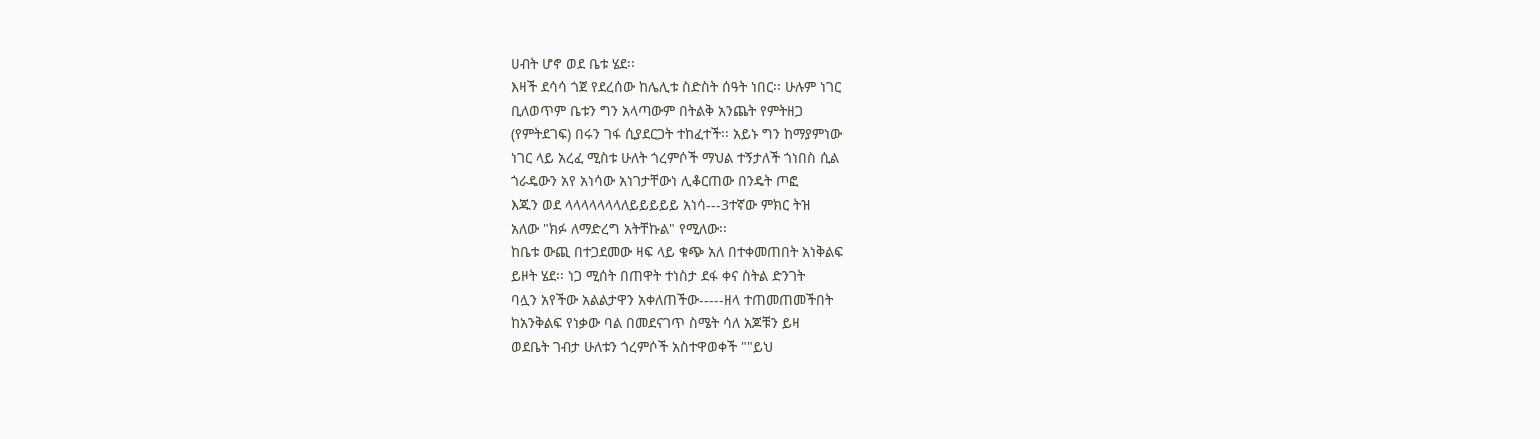ሀብት ሆኖ ወደ ቤቱ ሄደ፡፡
እዛች ደሳሳ ጎጀ የደረሰው ከሌሊቱ ስድስት ሰዓት ነበር፡፡ ሁሉም ነገር
ቢለወጥም ቤቱን ግን አላጣውም በትልቅ አንጨት የምትዘጋ
(የምትደገፍ) በሩን ገፋ ሲያደርጋት ተከፈተች፡፡ አይኑ ግን ከማያምነው
ነገር ላይ አረፈ ሚስቱ ሁለት ጎረምሶች ማህል ተኝታለች ጎነበስ ሲል
ጎራዴውን አየ አነሳው አነገታቸውነ ሊቆርጠው በንዴት ጦፎ
እጁን ወደ ላላላላላላላለይይይይይ አነሳ---3ተኛው ምክር ትዝ
አለው "ክፉ ለማድረግ አትቸኩል" የሚለው፡፡
ከቤቱ ውጪ በተጋደመው ዛፍ ላይ ቁጭ አለ በተቀመጠበት አነቅልፍ
ይዞት ሄደ፡፡ ነጋ ሚሰት በጠዋት ተነስታ ደፋ ቀና ስትል ድንገት
ባሏን አየችው አልልታዋን አቀለጠችው-----ዘላ ተጠመጠመችበት
ከአንቅልፍ የነቃው ባል በመደናገጥ ስሜት ሳለ አጆቹን ይዛ
ወደቤት ገብታ ሁለቱን ጎረምሶች አስተዋወቀች ""ይህ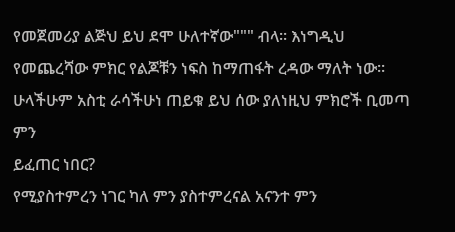የመጀመሪያ ልጅህ ይህ ደሞ ሁለተኛው""" ብላ፡፡ እነግዲህ
የመጨረሻው ምክር የልጆቹን ነፍስ ከማጠፋት ረዳው ማለት ነው፡፡
ሁላችሁም አስቲ ራሳችሁነ ጠይቁ ይህ ሰው ያለነዚህ ምክሮች ቢመጣ ምን
ይፈጠር ነበር?
የሚያስተምረን ነገር ካለ ምን ያስተምረናል አናንተ ምን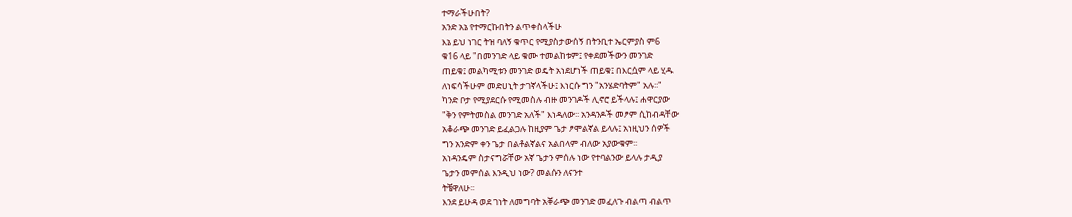ተማራችሁበት?
አንድ አኔ የተማርኩበትን ልጥቀስላችሁ
እኔ ይህ ነገር ትዝ ባለኝ ቁጥር የሚያስታውሰኝ በትንቢተ ኤርምያስ ም6
ቁ16 ላይ "በመንገድ ላይ ቁሙ ተመልከቱም፤ የቀደመችውን መንገድ
ጠይቁ፤ መልካሚቱን መንገድ ወዴት አነደሆነች ጠይቁ፤ በእርሷም ላይ ሂዱ
ለነፍሳችሁም መድሀኒት ታገኛላችሁ፤ እነርሱ ግን "አንሄድባትም" አሉ፡፡"
ካንድ ቦታ የሚያደርሱ የሚመስሉ ብዙ መንገዶች ሊኖሮ ይችላሉ፤ ሐዋርያው
"ቅን የምትመስል መንገድ አለች" እነዳለው፡፡ አንዳንዶች መፆም ሲከብዳቸው
አቆራጭ መንገድ ይፈልጋሉ ከዚያም ጌታ ፆሞልኛል ይላሉ፤ አነዚህን ሰዎች
ግን አንድም ቀን ጌታ በልቶልኛልና አልበላም ብለው አያውቁም፡፡
አነዳንዴም ስታናግሯቸው አኛ ጌታን ምሰሉ ነው የተባልንው ይላሉ ታዲያ
ጌታን መምሰል እንዲህ ነው? መልሱን ለናንተ
ትቼዋለሁ፡፡
እንደ ይሁዳ ወደ ገነት ለመግባት አቐራጭ መንገድ መፈለጉ ብልጣ ብልጥ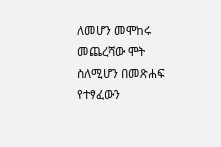ለመሆን መሞከሩ መጨረሻው ሞት ስለሚሆን በመጽሐፍ የተፃፈውን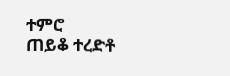ተምሮ
ጠይቆ ተረድቶ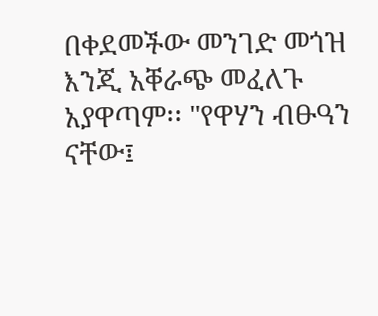በቀደመችው መንገድ መጎዝ እንጂ አቐራጭ መፈለጉ
አያዋጣም፡፡ "የዋሃን ብፁዓን ናቸው፤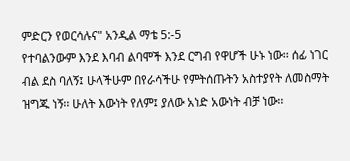ምድርን የወርሳሉና" አንዲል ማቴ 5:-5
የተባልንውም እንደ እባብ ልባሞች እንደ ርግብ የዋሆች ሁኑ ነው፡፡ ሰፊ ነገር
ብል ደስ ባለኝ፤ ሁላችሁም በየራሳችሁ የምትሰጡትን አስተያየት ለመስማት
ዝግጁ ነኝ፡፡ ሁለት እውነት የለም፤ ያለው አነድ አውነት ብቻ ነው፡፡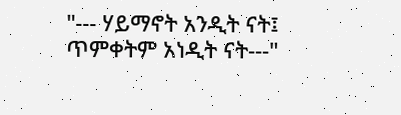"--- ሃይማኖት አንዲት ናት፤ ጥምቀትም አነዲት ናት---"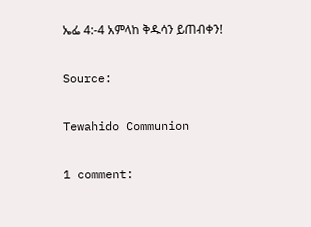ኤፌ 4:-4 አምላከ ቅዱሳን ይጠብቀን!

Source:

Tewahido Communion

1 comment: